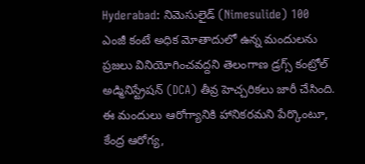Hyderabad: నిమెసులైడ్ (Nimesulide) 100 ఎంజీ కంటే అధిక మోతాదులో ఉన్న మందులను ప్రజలు వినియోగించవద్దని తెలంగాణ డ్రగ్స్ కంట్రోల్ అడ్మినిస్ట్రేషన్ (DCA) తీవ్ర హెచ్చరికలు జారీ చేసింది. ఈ మందులు ఆరోగ్యానికి హానికరమని పేర్కొంటూ, కేంద్ర ఆరోగ్య,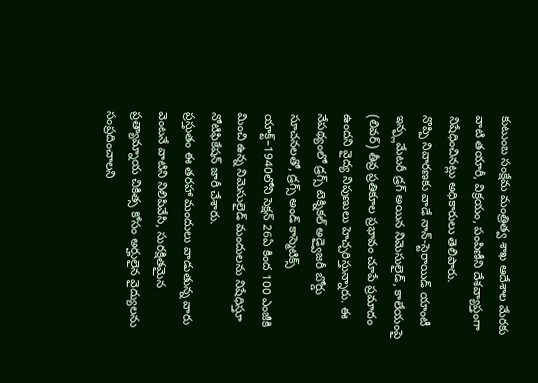కుటుంబ సంక్షేమ మంత్రిత్వ శాఖ ఆదేశాల మేరకు వాటి తయారీ, విక్రయం, పంపిణీని దేశవ్యాప్తంగా నిషేధించినట్లు అధికారులు తెలిపారు.
నొప్పి నివారణకు వాడే నాన్-స్టెరాయిడ్ యాంటీ ఇన్ఫ్లమేటరీ డ్రగ్ అయిన నిమెసులైడ్, కాలేయంపై (లివర్) తీవ్ర ప్రతికూల ప్రభావం చూపే ప్రమాదం ఉందని వైద్య నిపుణులు హెచ్చరిస్తున్నారు. ఈ నేపథ్యంలో డ్రగ్స్ టెక్నికల్ అడ్వైజరీ బోర్డు సూచనలతో, డ్రగ్స్ అండ్ కాస్మెటిక్స్ యాక్ట్–1940లోని సెక్షన్ 26ఏ కింద 100 ఎంజీకి మించి ఉన్న నిమెసులైడ్ మందులను నిషేధిస్తూ నోటిఫికేషన్ జారీ చేశారు.
ప్రస్తుతం ఈ తరహా మందులు వాడుతున్న వారు వెంటనే వాటిని నిలిపివేసి, సురక్షితమైన ప్రత్యామ్నాయ చికిత్స కోసం అర్హులైన వైద్యులను సంప్రదించాలని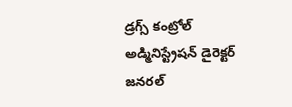డ్రగ్స్ కంట్రోల్ అడ్మినిస్ట్రేషన్ డైరెక్టర్ జనరల్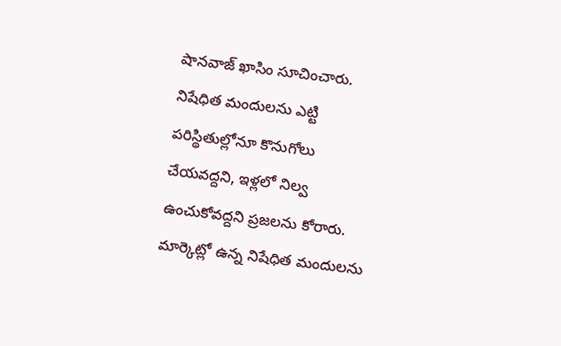షానవాజ్ ఖాసిం సూచించారు. నిషేధిత మందులను ఎట్టి పరిస్థితుల్లోనూ కొనుగోలు చేయవద్దని, ఇళ్లలో నిల్వ ఉంచుకోవద్దని ప్రజలను కోరారు.
మార్కెట్లో ఉన్న నిషేధిత మందులను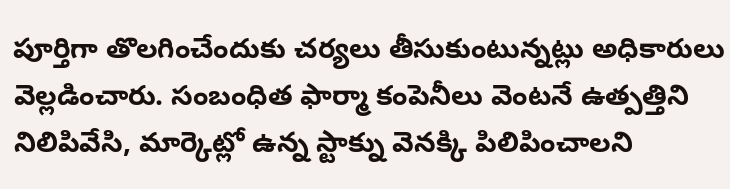పూర్తిగా తొలగించేందుకు చర్యలు తీసుకుంటున్నట్లు అధికారులు వెల్లడించారు. సంబంధిత ఫార్మా కంపెనీలు వెంటనే ఉత్పత్తిని నిలిపివేసి, మార్కెట్లో ఉన్న స్టాక్ను వెనక్కి పిలిపించాలని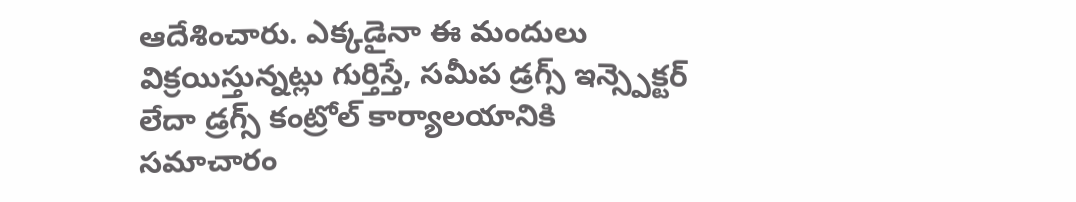ఆదేశించారు. ఎక్కడైనా ఈ మందులు విక్రయిస్తున్నట్లు గుర్తిస్తే, సమీప డ్రగ్స్ ఇన్స్పెక్టర్ లేదా డ్రగ్స్ కంట్రోల్ కార్యాలయానికి సమాచారం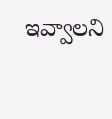ఇవ్వాలని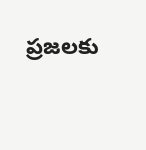ప్రజలకు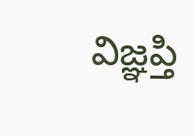విజ్ఞప్తి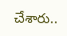చేశారు..